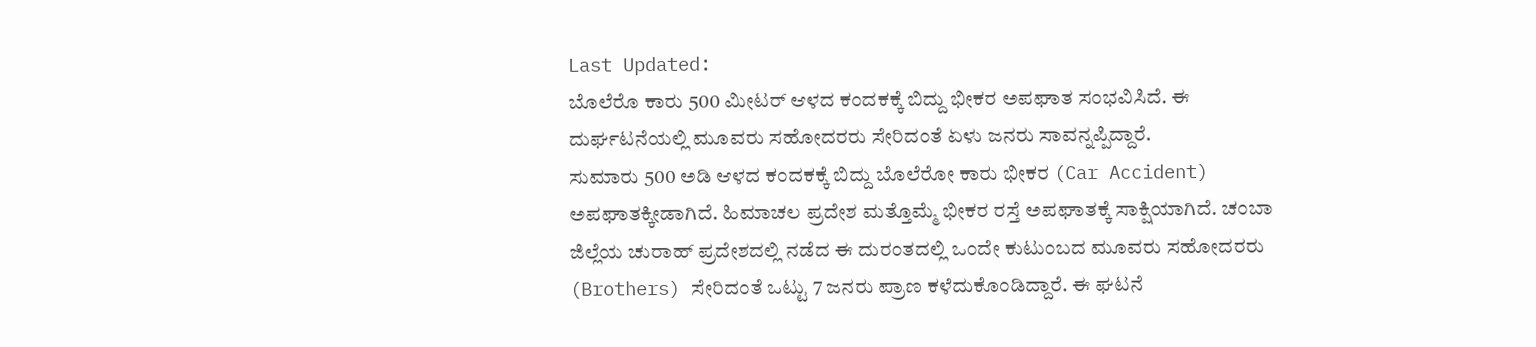Last Updated:
ಬೊಲೆರೊ ಕಾರು 500 ಮೀಟರ್ ಆಳದ ಕಂದಕಕ್ಕೆ ಬಿದ್ದು ಭೀಕರ ಅಪಘಾತ ಸಂಭವಿಸಿದೆ. ಈ ದುರ್ಘಟನೆಯಲ್ಲಿ ಮೂವರು ಸಹೋದರರು ಸೇರಿದಂತೆ ಏಳು ಜನರು ಸಾವನ್ನಪ್ಪಿದ್ದಾರೆ.
ಸುಮಾರು 500 ಅಡಿ ಆಳದ ಕಂದಕಕ್ಕೆ ಬಿದ್ದು ಬೊಲೆರೋ ಕಾರು ಭೀಕರ (Car Accident) ಅಪಘಾತಕ್ಕೀಡಾಗಿದೆ. ಹಿಮಾಚಲ ಪ್ರದೇಶ ಮತ್ತೊಮ್ಮೆ ಭೀಕರ ರಸ್ತೆ ಅಪಘಾತಕ್ಕೆ ಸಾಕ್ಷಿಯಾಗಿದೆ. ಚಂಬಾ ಜಿಲ್ಲೆಯ ಚುರಾಹ್ ಪ್ರದೇಶದಲ್ಲಿ ನಡೆದ ಈ ದುರಂತದಲ್ಲಿ ಒಂದೇ ಕುಟುಂಬದ ಮೂವರು ಸಹೋದರರು (Brothers) ಸೇರಿದಂತೆ ಒಟ್ಟು 7 ಜನರು ಪ್ರಾಣ ಕಳೆದುಕೊಂಡಿದ್ದಾರೆ. ಈ ಘಟನೆ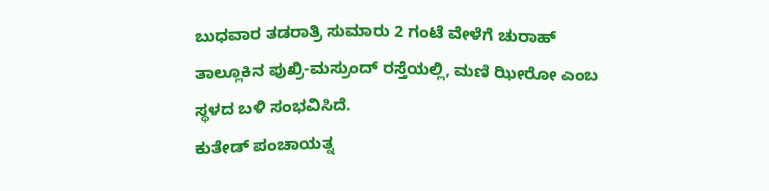ಬುಧವಾರ ತಡರಾತ್ರಿ ಸುಮಾರು 2 ಗಂಟೆ ವೇಳೆಗೆ ಚುರಾಹ್ ತಾಲ್ಲೂಕಿನ ಪುಖ್ರಿ-ಮಸ್ರುಂದ್ ರಸ್ತೆಯಲ್ಲಿ, ಮಣಿ ಝೀರೋ ಎಂಬ ಸ್ಥಳದ ಬಳಿ ಸಂಭವಿಸಿದೆ.
ಕುತೇಡ್ ಪಂಚಾಯತ್ನ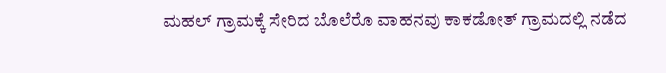ಮಹಲ್ ಗ್ರಾಮಕ್ಕೆ ಸೇರಿದ ಬೊಲೆರೊ ವಾಹನವು ಕಾಕಡೋತ್ ಗ್ರಾಮದಲ್ಲಿ ನಡೆದ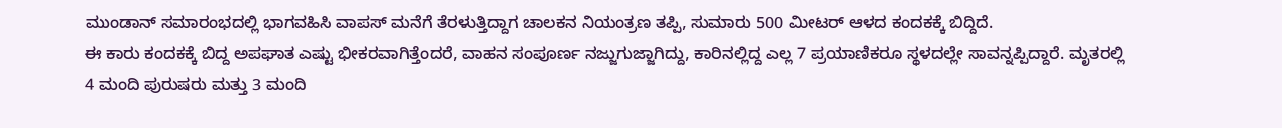ಮುಂಡಾನ್ ಸಮಾರಂಭದಲ್ಲಿ ಭಾಗವಹಿಸಿ ವಾಪಸ್ ಮನೆಗೆ ತೆರಳುತ್ತಿದ್ದಾಗ ಚಾಲಕನ ನಿಯಂತ್ರಣ ತಪ್ಪಿ, ಸುಮಾರು 500 ಮೀಟರ್ ಆಳದ ಕಂದಕಕ್ಕೆ ಬಿದ್ದಿದೆ.
ಈ ಕಾರು ಕಂದಕಕ್ಕೆ ಬಿದ್ದ ಅಪಘಾತ ಎಷ್ಟು ಭೀಕರವಾಗಿತ್ತೆಂದರೆ, ವಾಹನ ಸಂಪೂರ್ಣ ನಜ್ಜುಗುಜ್ಜಾಗಿದ್ದು, ಕಾರಿನಲ್ಲಿದ್ದ ಎಲ್ಲ 7 ಪ್ರಯಾಣಿಕರೂ ಸ್ಥಳದಲ್ಲೇ ಸಾವನ್ನಪ್ಪಿದ್ದಾರೆ. ಮೃತರಲ್ಲಿ 4 ಮಂದಿ ಪುರುಷರು ಮತ್ತು 3 ಮಂದಿ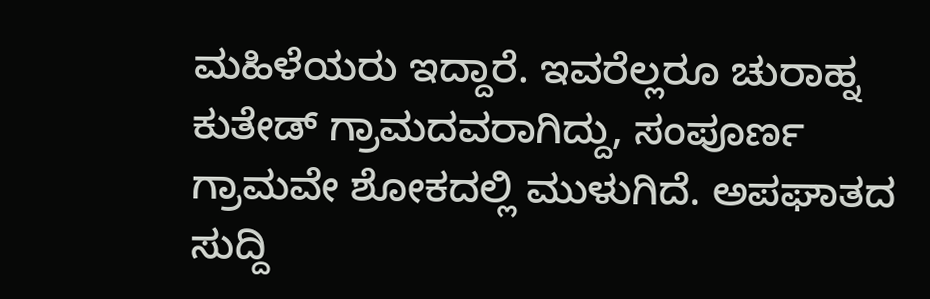ಮಹಿಳೆಯರು ಇದ್ದಾರೆ. ಇವರೆಲ್ಲರೂ ಚುರಾಹ್ನ ಕುತೇಡ್ ಗ್ರಾಮದವರಾಗಿದ್ದು, ಸಂಪೂರ್ಣ ಗ್ರಾಮವೇ ಶೋಕದಲ್ಲಿ ಮುಳುಗಿದೆ. ಅಪಘಾತದ ಸುದ್ದಿ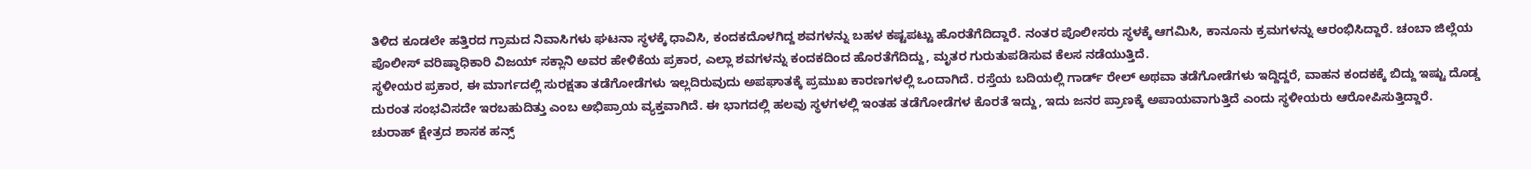ತಿಳಿದ ಕೂಡಲೇ ಹತ್ತಿರದ ಗ್ರಾಮದ ನಿವಾಸಿಗಳು ಘಟನಾ ಸ್ಥಳಕ್ಕೆ ಧಾವಿಸಿ, ಕಂದಕದೊಳಗಿದ್ದ ಶವಗಳನ್ನು ಬಹಳ ಕಷ್ಟಪಟ್ಟು ಹೊರತೆಗೆದಿದ್ದಾರೆ. ನಂತರ ಪೊಲೀಸರು ಸ್ಥಳಕ್ಕೆ ಆಗಮಿಸಿ, ಕಾನೂನು ಕ್ರಮಗಳನ್ನು ಆರಂಭಿಸಿದ್ದಾರೆ. ಚಂಬಾ ಜಿಲ್ಲೆಯ ಪೊಲೀಸ್ ವರಿಷ್ಠಾಧಿಕಾರಿ ವಿಜಯ್ ಸಕ್ಲಾನಿ ಅವರ ಹೇಳಿಕೆಯ ಪ್ರಕಾರ, ಎಲ್ಲಾ ಶವಗಳನ್ನು ಕಂದಕದಿಂದ ಹೊರತೆಗೆದಿದ್ದು, ಮೃತರ ಗುರುತುಪಡಿಸುವ ಕೆಲಸ ನಡೆಯುತ್ತಿದೆ.
ಸ್ಥಳೀಯರ ಪ್ರಕಾರ, ಈ ಮಾರ್ಗದಲ್ಲಿ ಸುರಕ್ಷತಾ ತಡೆಗೋಡೆಗಳು ಇಲ್ಲದಿರುವುದು ಅಪಘಾತಕ್ಕೆ ಪ್ರಮುಖ ಕಾರಣಗಳಲ್ಲಿ ಒಂದಾಗಿದೆ. ರಸ್ತೆಯ ಬದಿಯಲ್ಲಿ ಗಾರ್ಡ್ ರೇಲ್ ಅಥವಾ ತಡೆಗೋಡೆಗಳು ಇದ್ದಿದ್ದರೆ, ವಾಹನ ಕಂದಕಕ್ಕೆ ಬಿದ್ದು ಇಷ್ಟು ದೊಡ್ಡ ದುರಂತ ಸಂಭವಿಸದೇ ಇರಬಹುದಿತ್ತು ಎಂಬ ಅಭಿಪ್ರಾಯ ವ್ಯಕ್ತವಾಗಿದೆ. ಈ ಭಾಗದಲ್ಲಿ ಹಲವು ಸ್ಥಳಗಳಲ್ಲಿ ಇಂತಹ ತಡೆಗೋಡೆಗಳ ಕೊರತೆ ಇದ್ದು, ಇದು ಜನರ ಪ್ರಾಣಕ್ಕೆ ಅಪಾಯವಾಗುತ್ತಿದೆ ಎಂದು ಸ್ಥಳೀಯರು ಆರೋಪಿಸುತ್ತಿದ್ದಾರೆ.
ಚುರಾಹ್ ಕ್ಷೇತ್ರದ ಶಾಸಕ ಹನ್ಸ್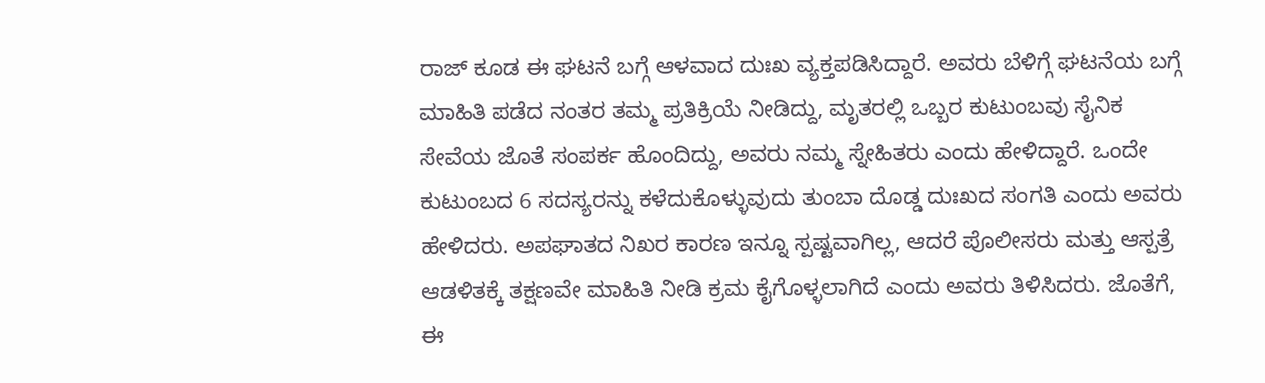ರಾಜ್ ಕೂಡ ಈ ಘಟನೆ ಬಗ್ಗೆ ಆಳವಾದ ದುಃಖ ವ್ಯಕ್ತಪಡಿಸಿದ್ದಾರೆ. ಅವರು ಬೆಳಿಗ್ಗೆ ಘಟನೆಯ ಬಗ್ಗೆ ಮಾಹಿತಿ ಪಡೆದ ನಂತರ ತಮ್ಮ ಪ್ರತಿಕ್ರಿಯೆ ನೀಡಿದ್ದು, ಮೃತರಲ್ಲಿ ಒಬ್ಬರ ಕುಟುಂಬವು ಸೈನಿಕ ಸೇವೆಯ ಜೊತೆ ಸಂಪರ್ಕ ಹೊಂದಿದ್ದು, ಅವರು ನಮ್ಮ ಸ್ನೇಹಿತರು ಎಂದು ಹೇಳಿದ್ದಾರೆ. ಒಂದೇ ಕುಟುಂಬದ 6 ಸದಸ್ಯರನ್ನು ಕಳೆದುಕೊಳ್ಳುವುದು ತುಂಬಾ ದೊಡ್ಡ ದುಃಖದ ಸಂಗತಿ ಎಂದು ಅವರು ಹೇಳಿದರು. ಅಪಘಾತದ ನಿಖರ ಕಾರಣ ಇನ್ನೂ ಸ್ಪಷ್ಟವಾಗಿಲ್ಲ, ಆದರೆ ಪೊಲೀಸರು ಮತ್ತು ಆಸ್ಪತ್ರೆ ಆಡಳಿತಕ್ಕೆ ತಕ್ಷಣವೇ ಮಾಹಿತಿ ನೀಡಿ ಕ್ರಮ ಕೈಗೊಳ್ಳಲಾಗಿದೆ ಎಂದು ಅವರು ತಿಳಿಸಿದರು. ಜೊತೆಗೆ, ಈ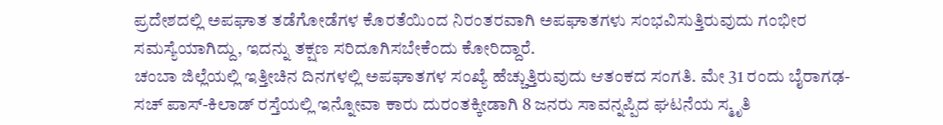ಪ್ರದೇಶದಲ್ಲಿ ಅಪಘಾತ ತಡೆಗೋಡೆಗಳ ಕೊರತೆಯಿಂದ ನಿರಂತರವಾಗಿ ಅಪಘಾತಗಳು ಸಂಭವಿಸುತ್ತಿರುವುದು ಗಂಭೀರ ಸಮಸ್ಯೆಯಾಗಿದ್ದು, ಇದನ್ನು ತಕ್ಷಣ ಸರಿದೂಗಿಸಬೇಕೆಂದು ಕೋರಿದ್ದಾರೆ.
ಚಂಬಾ ಜಿಲ್ಲೆಯಲ್ಲಿ ಇತ್ತೀಚಿನ ದಿನಗಳಲ್ಲಿ ಅಪಘಾತಗಳ ಸಂಖ್ಯೆ ಹೆಚ್ಚುತ್ತಿರುವುದು ಆತಂಕದ ಸಂಗತಿ. ಮೇ 31 ರಂದು ಬೈರಾಗಢ-ಸಚ್ ಪಾಸ್-ಕಿಲಾಡ್ ರಸ್ತೆಯಲ್ಲಿ ಇನ್ನೋವಾ ಕಾರು ದುರಂತಕ್ಕೀಡಾಗಿ 8 ಜನರು ಸಾವನ್ನಪ್ಪಿದ ಘಟನೆಯ ಸ್ಮೃತಿ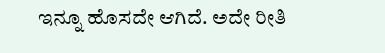ಇನ್ನೂ ಹೊಸದೇ ಆಗಿದೆ. ಅದೇ ರೀತಿ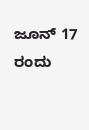ಜೂನ್ 17 ರಂದು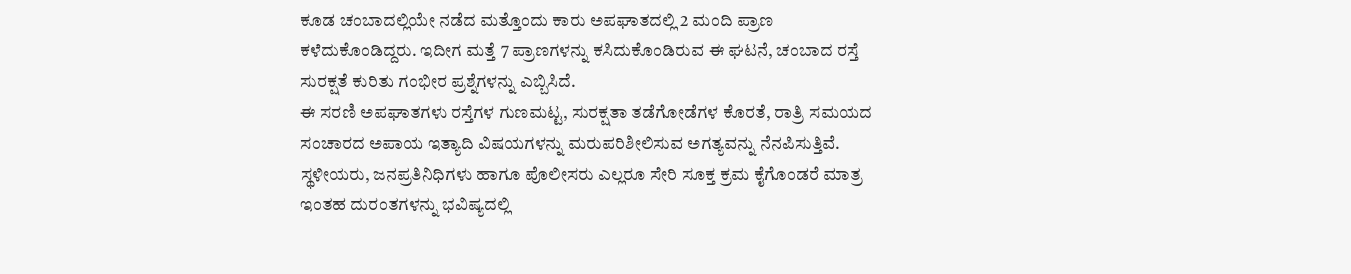ಕೂಡ ಚಂಬಾದಲ್ಲಿಯೇ ನಡೆದ ಮತ್ತೊಂದು ಕಾರು ಅಪಘಾತದಲ್ಲಿ 2 ಮಂದಿ ಪ್ರಾಣ ಕಳೆದುಕೊಂಡಿದ್ದರು. ಇದೀಗ ಮತ್ತೆ 7 ಪ್ರಾಣಗಳನ್ನು ಕಸಿದುಕೊಂಡಿರುವ ಈ ಘಟನೆ, ಚಂಬಾದ ರಸ್ತೆ ಸುರಕ್ಷತೆ ಕುರಿತು ಗಂಭೀರ ಪ್ರಶ್ನೆಗಳನ್ನು ಎಬ್ಬಿಸಿದೆ.
ಈ ಸರಣಿ ಅಪಘಾತಗಳು ರಸ್ತೆಗಳ ಗುಣಮಟ್ಟ, ಸುರಕ್ಷತಾ ತಡೆಗೋಡೆಗಳ ಕೊರತೆ, ರಾತ್ರಿ ಸಮಯದ ಸಂಚಾರದ ಅಪಾಯ ಇತ್ಯಾದಿ ವಿಷಯಗಳನ್ನು ಮರುಪರಿಶೀಲಿಸುವ ಅಗತ್ಯವನ್ನು ನೆನಪಿಸುತ್ತಿವೆ. ಸ್ಥಳೀಯರು, ಜನಪ್ರತಿನಿಧಿಗಳು ಹಾಗೂ ಪೊಲೀಸರು ಎಲ್ಲರೂ ಸೇರಿ ಸೂಕ್ತ ಕ್ರಮ ಕೈಗೊಂಡರೆ ಮಾತ್ರ ಇಂತಹ ದುರಂತಗಳನ್ನು ಭವಿಷ್ಯದಲ್ಲಿ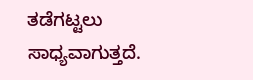ತಡೆಗಟ್ಟಲು ಸಾಧ್ಯವಾಗುತ್ತದೆ.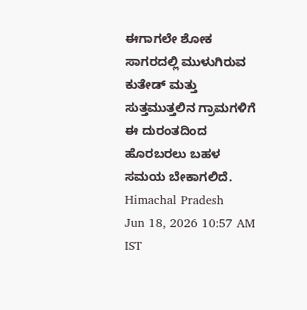ಈಗಾಗಲೇ ಶೋಕ ಸಾಗರದಲ್ಲಿ ಮುಳುಗಿರುವ ಕುತೇಡ್ ಮತ್ತು ಸುತ್ತಮುತ್ತಲಿನ ಗ್ರಾಮಗಳಿಗೆ ಈ ದುರಂತದಿಂದ ಹೊರಬರಲು ಬಹಳ ಸಮಯ ಬೇಕಾಗಲಿದೆ.
Himachal Pradesh
Jun 18, 2026 10:57 AM IST